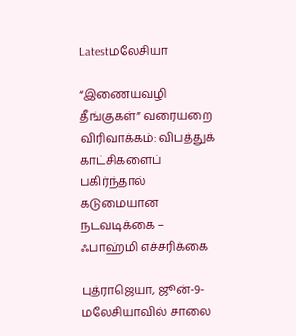Latestமலேசியா

“இணையவழி தீங்குகள்” வரையறை விரிவாக்கம்: விபத்துக் காட்சிகளைப் பகிர்ந்தால் கடுமையான நடவடிக்கை – ஃபாஹ்மி எச்சரிக்கை

புத்ராஜெயா, ஜூன்-9-மலேசியாவில் சாலை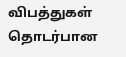விபத்துகள் தொடர்பான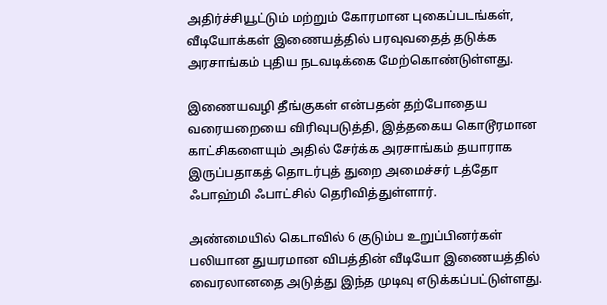அதிர்ச்சியூட்டும் மற்றும் கோரமான புகைப்படங்கள், வீடியோக்கள் இணையத்தில் பரவுவதைத் தடுக்க அரசாங்கம் புதிய நடவடிக்கை மேற்கொண்டுள்ளது.

இணையவழி தீங்குகள் என்பதன் தற்போதைய வரையறையை விரிவுபடுத்தி, இத்தகைய கொடூரமான காட்சிகளையும் அதில் சேர்க்க அரசாங்கம் தயாராக இருப்பதாகத் தொடர்புத் துறை அமைச்சர் டத்தோ ஃபாஹ்மி ஃபாட்சில் தெரிவித்துள்ளார்.

அண்மையில் கெடாவில் 6 குடும்ப உறுப்பினர்கள் பலியான துயரமான விபத்தின் வீடியோ இணையத்தில் வைரலானதை அடுத்து இந்த முடிவு எடுக்கப்பட்டுள்ளது.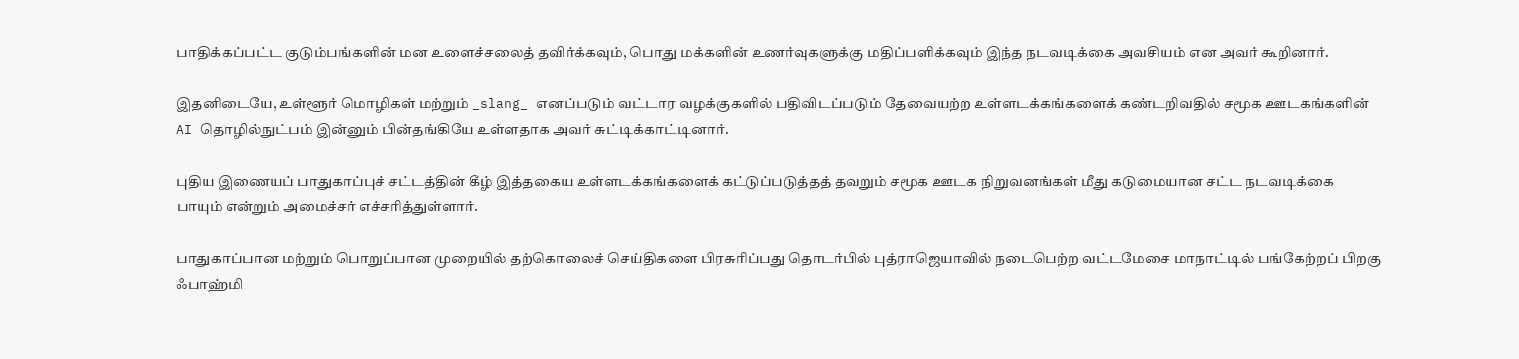பாதிக்கப்பட்ட குடும்பங்களின் மன உளைச்சலைத் தவிர்க்கவும், பொது மக்களின் உணர்வுகளுக்கு மதிப்பளிக்கவும் இந்த நடவடிக்கை அவசியம் என அவர் கூறினார்.

இதனிடையே, உள்ளூர் மொழிகள் மற்றும் _slang_ எனப்படும் வட்டார வழக்குகளில் பதிவிடப்படும் தேவையற்ற உள்ளடக்கங்களைக் கண்டறிவதில் சமூக ஊடகங்களின் AI தொழில்நுட்பம் இன்னும் பின்தங்கியே உள்ளதாக அவர் சுட்டிக்காட்டினார்.

புதிய இணையப் பாதுகாப்புச் சட்டத்தின் கீழ் இத்தகைய உள்ளடக்கங்களைக் கட்டுப்படுத்தத் தவறும் சமூக ஊடக நிறுவனங்கள் மீது கடுமையான சட்ட நடவடிக்கை பாயும் என்றும் அமைச்சர் எச்சரித்துள்ளார்.

பாதுகாப்பான மற்றும் பொறுப்பான முறையில் தற்கொலைச் செய்திகளை பிரசுரிப்பது தொடர்பில் புத்ராஜெயாவில் நடைபெற்ற வட்டமேசை மாநாட்டில் பங்கேற்றப் பிறகு ஃபாஹ்மி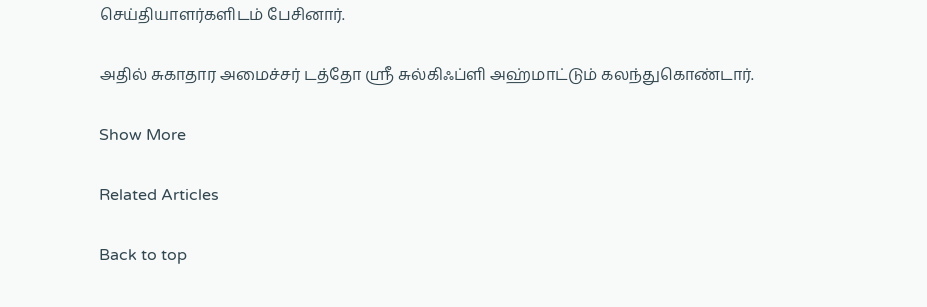செய்தியாளர்களிடம் பேசினார்.

அதில் சுகாதார அமைச்சர் டத்தோ ஸ்ரீ சுல்கிஃப்ளி அஹ்மாட்டும் கலந்துகொண்டார்.

Show More

Related Articles

Back to top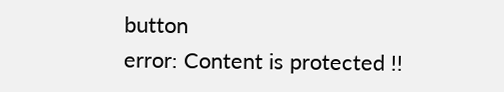button
error: Content is protected !!